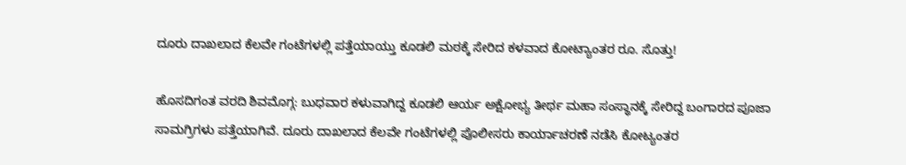ದೂರು ದಾಖಲಾದ ಕೆಲವೇ ಗಂಟೆಗಳಲ್ಲಿ ಪತ್ತೆಯಾಯ್ತು ಕೂಡಲಿ ಮಠಕ್ಕೆ ಸೇರಿದ ಕಳವಾದ ಕೋಟ್ಯಾಂತರ ರೂ. ಸೊತ್ತು!

ಹೊಸದಿಗಂತ ವರದಿ ಶಿವಮೊಗ್ಗ: ಬುಧವಾರ ಕಳುವಾಗಿದ್ದ ಕೂಡಲಿ ಆರ್ಯ ಅಕ್ಷೋಭ್ಯ ತೀರ್ಥ ಮಹಾ ಸಂಸ್ಥಾನಕ್ಕೆ ಸೇರಿದ್ದ ಬಂಗಾರದ ಪೂಜಾ ಸಾಮಗ್ರಿಗಳು ಪತ್ತೆಯಾಗಿವೆ. ದೂರು ದಾಖಲಾದ ಕೆಲವೇ ಗಂಟೆಗಳಲ್ಲಿ ಪೊಲೀಸರು ಕಾರ್ಯಾಚರಣೆ ನಡೆಸಿ ಕೋಟ್ಯಂತರ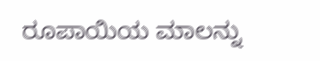ರೂಪಾಯಿಯ ಮಾಲನ್ನು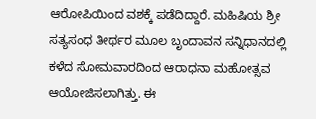ಆರೋಪಿಯಿಂದ ವಶಕ್ಕೆ ಪಡೆದಿದ್ದಾರೆ. ಮಹಿಷಿಯ ಶ್ರೀ ಸತ್ಯಸಂಧ ತೀರ್ಥರ ಮೂಲ ಬೃಂದಾವನ ಸನ್ನಿಧಾನದಲ್ಲಿ ಕಳೆದ ಸೋಮವಾರದಿಂದ ಆರಾಧನಾ ಮಹೋತ್ಸವ ಆಯೋಜಿಸಲಾಗಿತ್ತು. ಈ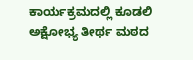ಕಾರ್ಯಕ್ರಮದಲ್ಲಿ ಕೂಡಲಿ ಅಕ್ಷೋಭ್ಯ ತೀರ್ಥ ಮಠದ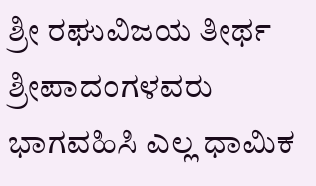ಶ್ರೀ ರಘುವಿಜಯ ತೀರ್ಥ ಶ್ರೀಪಾದಂಗಳವರು ಭಾಗವಹಿಸಿ ಎಲ್ಲ ಧಾಮಿಕ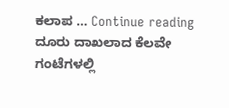ಕಲಾಪ … Continue reading ದೂರು ದಾಖಲಾದ ಕೆಲವೇ ಗಂಟೆಗಳಲ್ಲಿ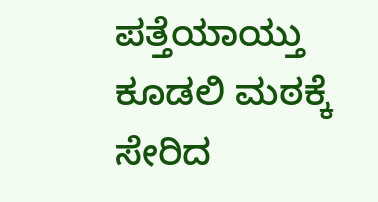ಪತ್ತೆಯಾಯ್ತು ಕೂಡಲಿ ಮಠಕ್ಕೆ ಸೇರಿದ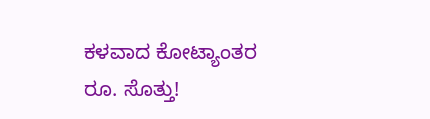ಕಳವಾದ ಕೋಟ್ಯಾಂತರ ರೂ. ಸೊತ್ತು!